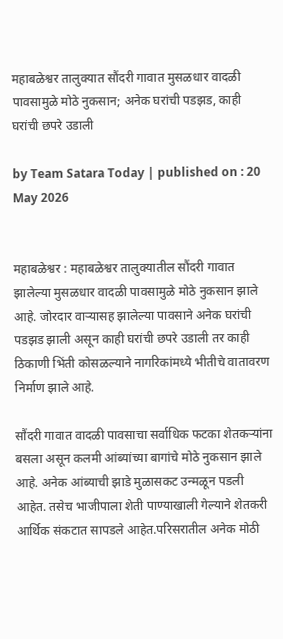महाबळेश्वर तालुक्यात सौंदरी गावात मुसळधार वादळी पावसामुळे मोठे नुकसान; अनेक घरांची पडझड, काही घरांची छपरे उडाली

by Team Satara Today | published on : 20 May 2026


महाबळेश्वर : महाबळेश्वर तालुक्यातील सौंदरी गावात झालेल्या मुसळधार वादळी पावसामुळे मोठे नुकसान झाले आहे. जोरदार वाऱ्यासह झालेल्या पावसाने अनेक घरांची पडझड झाली असून काही घरांची छपरे उडाली तर काही ठिकाणी भिंती कोसळल्याने नागरिकांमध्ये भीतीचे वातावरण निर्माण झाले आहे.

सौंदरी गावात वादळी पावसाचा सर्वाधिक फटका शेतकऱ्यांना बसला असून कलमी आंब्यांच्या बागांचे मोठे नुकसान झाले आहे. अनेक आंब्याची झाडे मुळासकट उन्मळून पडली आहेत. तसेच भाजीपाला शेती पाण्याखाली गेल्याने शेतकरी आर्थिक संकटात सापडले आहेत.परिसरातील अनेक मोठी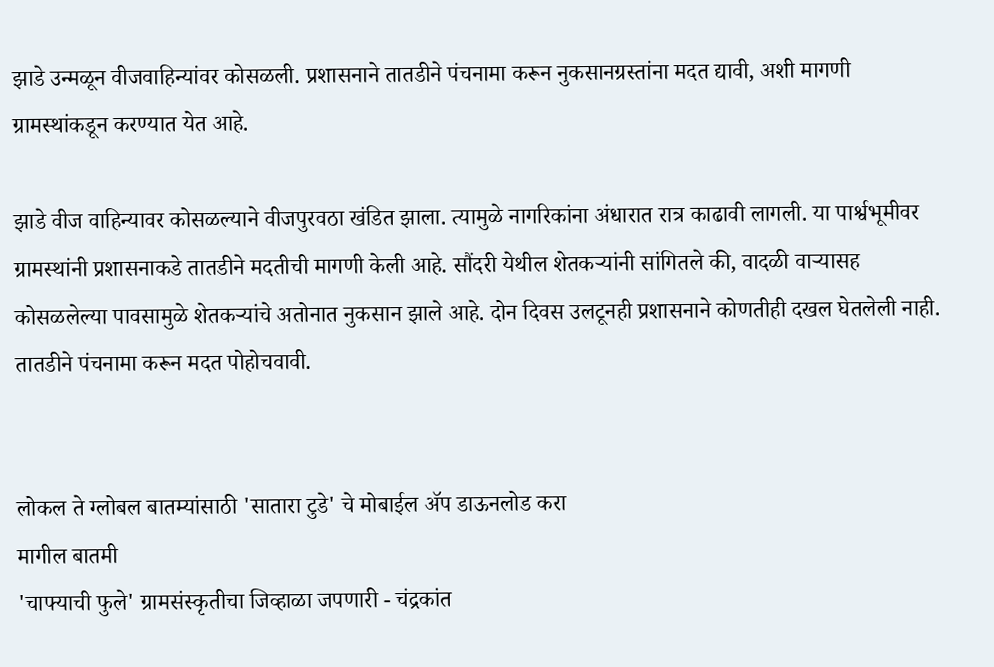झाडे उन्मळून वीजवाहिन्यांवर कोसळली. प्रशासनाने तातडीने पंचनामा करून नुकसानग्रस्तांना मदत द्यावी, अशी मागणी ग्रामस्थांकडून करण्यात येत आहे.

झाडे वीज वाहिन्यावर कोसळल्याने वीजपुरवठा खंडित झाला. त्यामुळे नागरिकांना अंधारात रात्र काढावी लागली. या पार्श्वभूमीवर ग्रामस्थांनी प्रशासनाकडे तातडीने मदतीची मागणी केली आहे. सौंदरी येथील शेतकऱ्यांनी सांगितले की, वादळी वाऱ्यासह कोसळलेल्या पावसामुळे शेतकऱ्यांचे अतोनात नुकसान झाले आहे. दोन दिवस उलटूनही प्रशासनाने कोणतीही दखल घेतलेली नाही. तातडीने पंचनामा करून मदत पोहोचवावी.


लोकल ते ग्लोबल बातम्यांसाठी 'सातारा टुडे' चे मोबाईल ॲप डाऊनलोड करा
मागील बातमी
'चाफ्याची फुले' ग्रामसंस्कृतीचा जिव्हाळा जपणारी - चंद्रकांत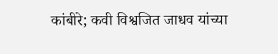कांबीरे; कवी विश्वजित जाधव यांच्या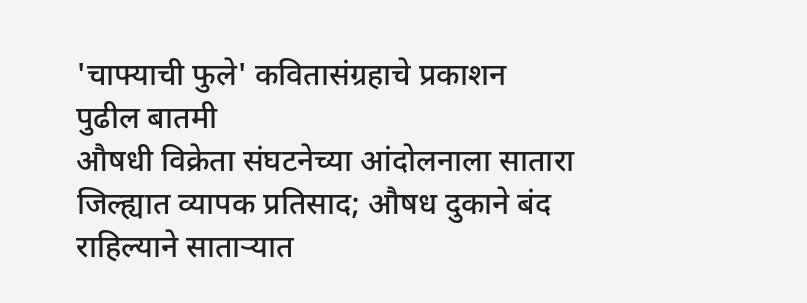'चाफ्याची फुले' कवितासंग्रहाचे प्रकाशन
पुढील बातमी
औषधी विक्रेता संघटनेच्या आंदोलनाला सातारा जिल्ह्यात व्यापक प्रतिसाद; औषध दुकाने बंद राहिल्याने साताऱ्यात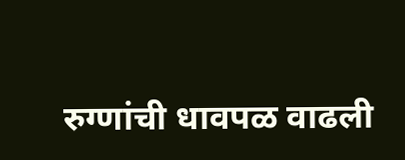रुग्णांची धावपळ वाढली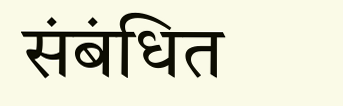संबंधित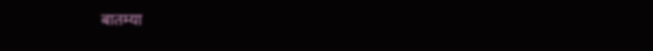बातम्या